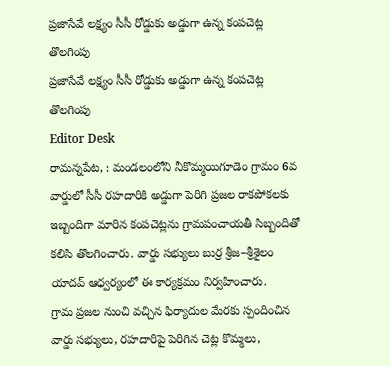ప్రజాసేవే లక్ష్యం సీసీ రోడ్డుకు అడ్డుగా ఉన్న కంపచెట్ల తొలగింపు
ప్రజాసేవే లక్ష్యం సీసీ రోడ్డుకు అడ్డుగా ఉన్న కంపచెట్ల తొలగింపు
Editor Desk
రామన్నపేట, : మండలంలోని నీకొమ్మయిగూడెం గ్రామం 6వ వార్డులో సీసీ రహదారికి అడ్డుగా పెరిగి ప్రజల రాకపోకలకు ఇబ్బందిగా మారిన కంపచెట్లను గ్రామపంచాయతీ సిబ్బందితో కలిసి తొలగించారు. వార్డు సభ్యులు బుర్ర శ్రీజ–శ్రీశైలం యాదవ్ ఆధ్వర్యంలో ఈ కార్యక్రమం నిర్వహించారు.
గ్రామ ప్రజల నుంచి వచ్చిన ఫిర్యాదుల మేరకు స్పందించిన వార్డు సభ్యులు, రహదారిపై పెరిగిన చెట్ల కొమ్మలు,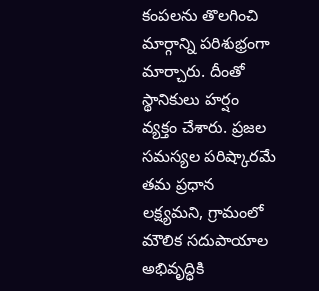కంపలను తొలగించి మార్గాన్ని పరిశుభ్రంగా మార్చారు. దీంతో స్థానికులు హర్షం వ్యక్తం చేశారు. ప్రజల సమస్యల పరిష్కారమే తమ ప్రధాన లక్ష్యమని, గ్రామంలో మౌలిక సదుపాయాల అభివృద్ధికి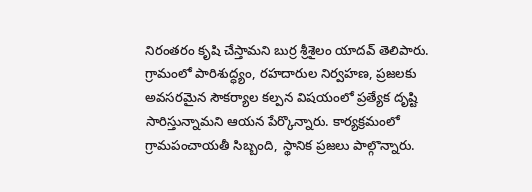నిరంతరం కృషి చేస్తామని బుర్ర శ్రీశైలం యాదవ్ తెలిపారు.
గ్రామంలో పారిశుద్ధ్యం, రహదారుల నిర్వహణ, ప్రజలకు అవసరమైన సౌకర్యాల కల్పన విషయంలో ప్రత్యేక దృష్టి సారిస్తున్నామని ఆయన పేర్కొన్నారు. కార్యక్రమంలో గ్రామపంచాయతీ సిబ్బంది, స్థానిక ప్రజలు పాల్గొన్నారు.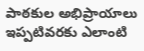పాఠకుల అభిప్రాయాలు
ఇప్పటివరకు ఎలాంటి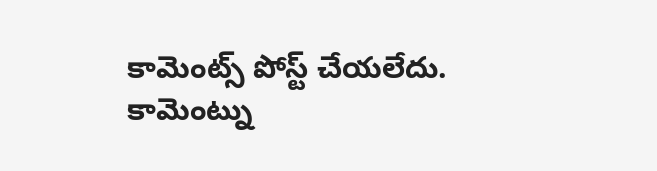కామెంట్స్ పోస్ట్ చేయలేదు.
కామెంట్ను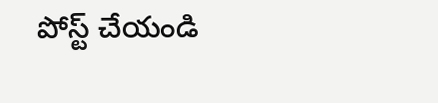పోస్ట్ చేయండి